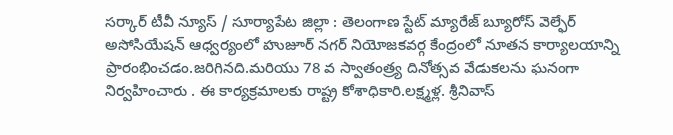సర్కార్ టీవీ న్యూస్ / సూర్యాపేట జిల్లా : తెలంగాణ స్టేట్ మ్యారేజ్ బ్యూరోస్ వెల్ఫేర్ అసోసియేషన్ ఆధ్వర్యంలో హుజూర్ నగర్ నియోజకవర్గ కేంద్రంలో నూతన కార్యాలయాన్ని ప్రారంభించడం.జరిగినది.మరియు 78 వ స్వాతంత్ర్య దినోత్సవ వేడుకలను ఘనంగా నిర్వహించారు . ఈ కార్యక్రమాలకు రాష్ట్ర కోశాధికారి.లక్ష్మళ్ల. శ్రీనివాస్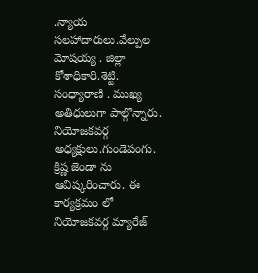.న్యాయ సలహాదారులు.వేల్పుల మోషయ్య . జిల్లా కోశాధికారి.శెట్టి. సంధ్యారాణి . ముఖ్య అతిధులుగా పాల్గొన్నారు. నియోజకవర్గ అధ్యక్షులు.గుండెపంగు. క్రిష్ణ జెండా ను ఆవిష్కరించారు. ఈ కార్యక్రమం లో నియోజకవర్గ మ్యారేజ్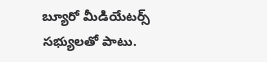బ్యూరో మీడియేటర్స్ సభ్యులతో పాటు.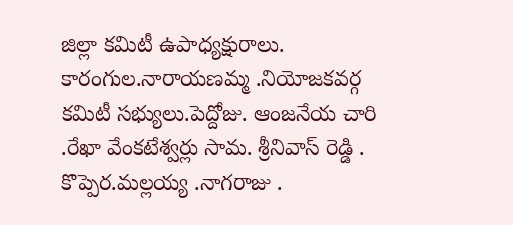జిల్లా కమిటీ ఉపాధ్యక్షురాలు. కారంగుల.నారాయణమ్మ .నియోజకవర్గ కమిటీ సభ్యులు.పెద్దోజు. ఆంజనేయ చారి .రేఖా వేంకటేశ్వర్లు సామ. శ్రీనివాస్ రెడ్డి . కొప్పెర.మల్లయ్య .నాగరాజు .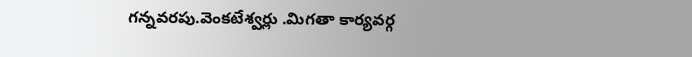గన్నవరపు.వెంకటేశ్వర్లు .మిగతా కార్యవర్గ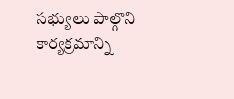సభ్యులు పాల్గొని కార్యక్రమాన్ని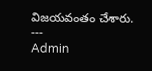విజయవంతం చేశారు.
---
Admin